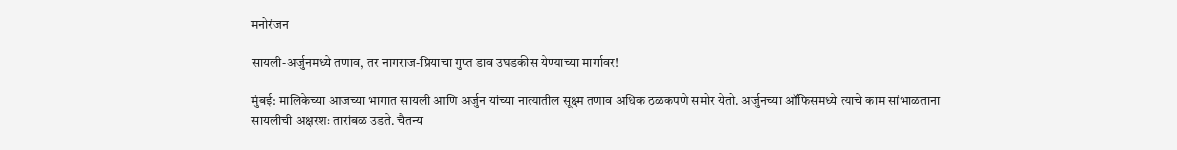मनोरंजन

सायली-अर्जुनमध्ये तणाव, तर नागराज-प्रियाचा गुप्त डाव उघडकीस येण्याच्या मार्गावर!

मुंबई: मालिकेच्या आजच्या भागात सायली आणि अर्जुन यांच्या नात्यातील सूक्ष्म तणाव अधिक ठळकपणे समोर येतो. अर्जुनच्या ऑफिसमध्ये त्याचे काम सांभाळताना सायलीची अक्षरशः तारांबळ उडते. चैतन्य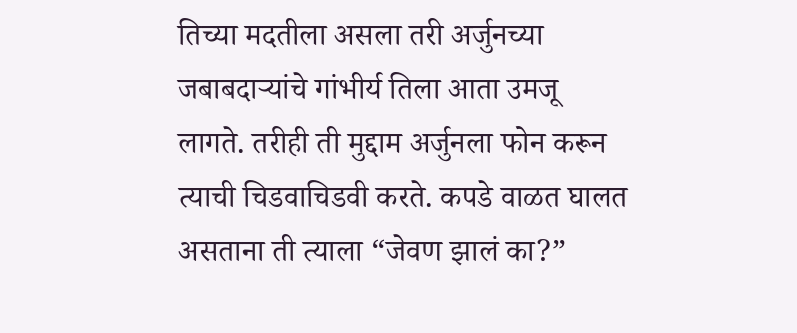तिच्या मदतीला असला तरी अर्जुनच्या जबाबदाऱ्यांचे गांभीर्य तिला आता उमजू लागते. तरीही ती मुद्दाम अर्जुनला फोन करून त्याची चिडवाचिडवी करते. कपडे वाळत घालत असताना ती त्याला “जेवण झालं का?”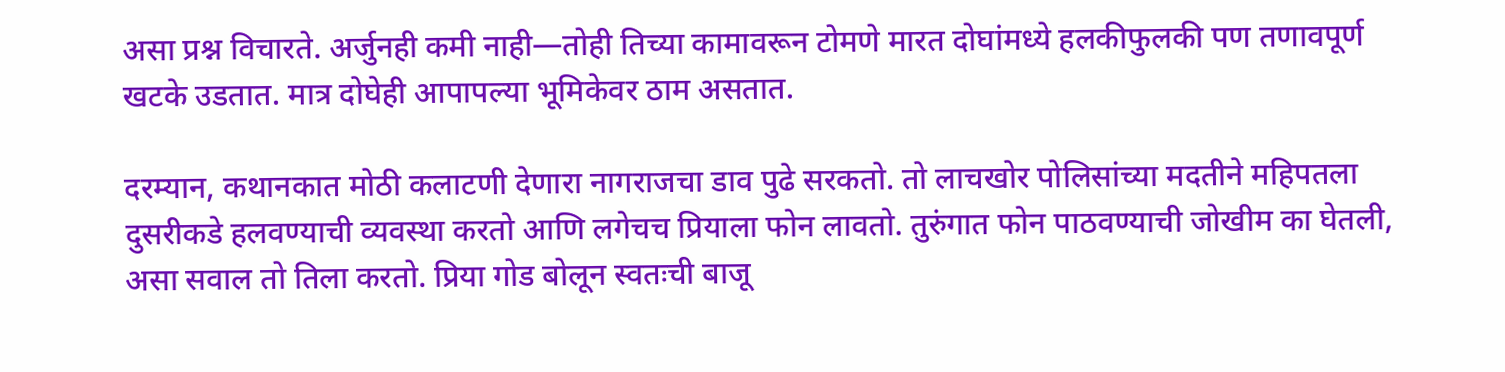असा प्रश्न विचारते. अर्जुनही कमी नाही—तोही तिच्या कामावरून टोमणे मारत दोघांमध्ये हलकीफुलकी पण तणावपूर्ण खटके उडतात. मात्र दोघेही आपापल्या भूमिकेवर ठाम असतात.

दरम्यान, कथानकात मोठी कलाटणी देणारा नागराजचा डाव पुढे सरकतो. तो लाचखोर पोलिसांच्या मदतीने महिपतला दुसरीकडे हलवण्याची व्यवस्था करतो आणि लगेचच प्रियाला फोन लावतो. तुरुंगात फोन पाठवण्याची जोखीम का घेतली, असा सवाल तो तिला करतो. प्रिया गोड बोलून स्वतःची बाजू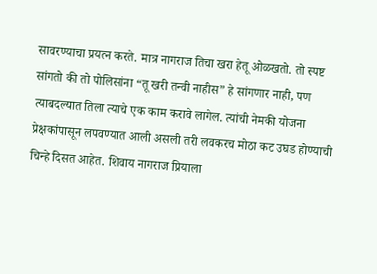सावरण्याचा प्रयत्न करते. मात्र नागराज तिचा खरा हेतू ओळखतो. तो स्पष्ट सांगतो की तो पोलिसांना “तू खरी तन्वी नाहीस” हे सांगणार नाही, पण त्याबदल्यात तिला त्याचे एक काम करावे लागेल. त्यांची नेमकी योजना प्रेक्षकांपासून लपवण्यात आली असली तरी लवकरच मोठा कट उघड होण्याची चिन्हे दिसत आहेत. शिवाय नागराज प्रियाला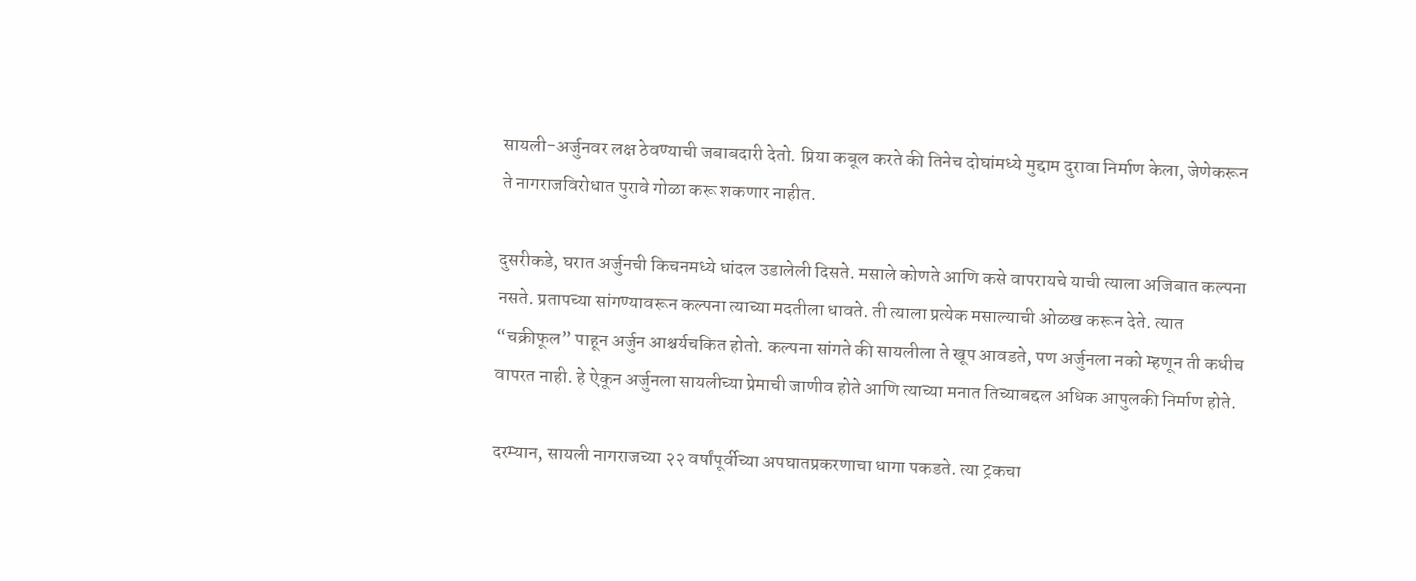सायली-अर्जुनवर लक्ष ठेवण्याची जबाबदारी देतो. प्रिया कबूल करते की तिनेच दोघांमध्ये मुद्दाम दुरावा निर्माण केला, जेणेकरून ते नागराजविरोधात पुरावे गोळा करू शकणार नाहीत.

दुसरीकडे, घरात अर्जुनची किचनमध्ये धांदल उडालेली दिसते. मसाले कोणते आणि कसे वापरायचे याची त्याला अजिबात कल्पना नसते. प्रतापच्या सांगण्यावरून कल्पना त्याच्या मदतीला धावते. ती त्याला प्रत्येक मसाल्याची ओळख करून देते. त्यात “चक्रीफूल” पाहून अर्जुन आश्चर्यचकित होतो. कल्पना सांगते की सायलीला ते खूप आवडते, पण अर्जुनला नको म्हणून ती कधीच वापरत नाही. हे ऐकून अर्जुनला सायलीच्या प्रेमाची जाणीव होते आणि त्याच्या मनात तिच्याबद्दल अधिक आपुलकी निर्माण होते.

दरम्यान, सायली नागराजच्या २२ वर्षांपूर्वीच्या अपघातप्रकरणाचा धागा पकडते. त्या ट्रकचा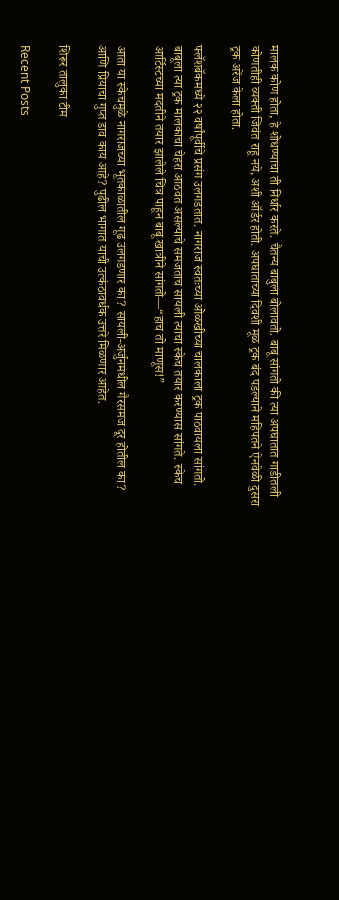मालक कोण होता, हे शोधण्याचा ती निर्धार करते. चैतन्य बाबुला बोलावतो. बाबू सांगतो की त्या अपघातात गाडीतली कोणतीही व्यक्ती जिवंत राहू नये, अशी ऑर्डर होती. अपघाताच्या दिवशी मूळ ट्रक बंद पडल्याने महिपतने ऐनवेळी दुसरा ट्रक अरेंज केला होता.

फ्लॅशबॅकमध्ये २२ वर्षांपूर्वीचे प्रसंग उलगडतात. नागराज स्वतःच्या ओळखीच्या चालकाला ट्रक पाठवायला सांगतो. बाबूला त्या ट्रक मालकाचा चेहरा आठवत असल्याचे समजताच सायली त्याचा स्केच तयार करण्यास सांगते. स्केच आर्टिस्टच्या मदतीने तयार झालेले चित्र पाहून बाबू खात्रीने सांगतो—“हाच तो माणूस!”

आता या स्केचमुळे नागराजच्या भूतकाळातील गूढ उलगडणार का? सायली-अर्जुनमधील गैरसमज दूर होतील का? आणि प्रियाचा गुप्त डाव काय आहे? पुढील भागात याची उत्कंठावर्धक उत्तरे मिळणार आहेत.

शिरूर तालुका टीम

Recent Posts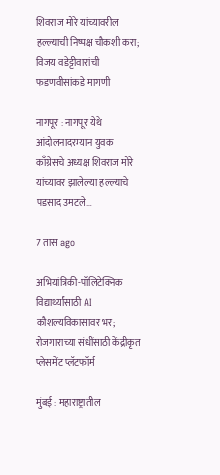शिवराज मोरे यांच्यावरील हल्ल्याची निष्पक्ष चौकशी करा; विजय वडेट्टीवारांची फडणवीसांकडे मागणी

नागपूर : नागपूर येथे आंदोलनादरम्यान युवक काँग्रेसचे अध्यक्ष शिवराज मोरे यांच्यावर झालेल्या हल्ल्याचे पडसाद उमटले…

7 तास ago

अभियांत्रिकी-पॉलिटेक्निक विद्यार्थ्यांसाठी AI कौशल्यविकासावर भर; रोजगाराच्या संधींसाठी केंद्रीकृत प्लेसमेंट प्लॅटफॉर्म

मुंबई : महाराष्ट्रातील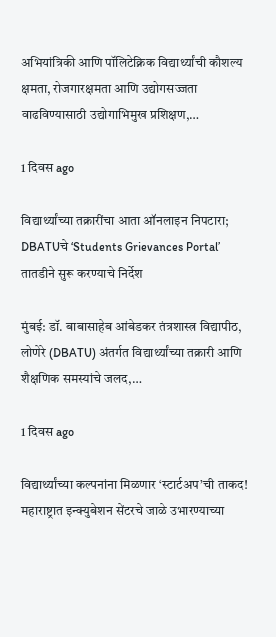अभियांत्रिकी आणि पॉलिटेक्निक विद्यार्थ्यांची कौशल्य क्षमता, रोजगारक्षमता आणि उद्योगसज्जता वाढविण्यासाठी उद्योगाभिमुख प्रशिक्षण,…

1 दिवस ago

विद्यार्थ्यांच्या तक्रारींचा आता ऑनलाइन निपटारा; DBATUचे ‘Students Grievances Portal’ तातडीने सुरू करण्याचे निर्देश

मुंबई: डॉ. बाबासाहेब आंबेडकर तंत्रशास्त्र विद्यापीठ, लोणेरे (DBATU) अंतर्गत विद्यार्थ्यांच्या तक्रारी आणि शैक्षणिक समस्यांचे जलद,…

1 दिवस ago

विद्यार्थ्यांच्या कल्पनांना मिळणार ‘स्टार्टअप’ची ताकद! महाराष्ट्रात इन्क्युबेशन सेंटरचे जाळे उभारण्याच्या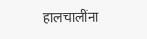हालचालींना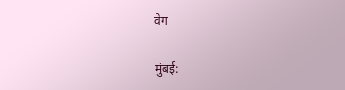वेग

मुंबई: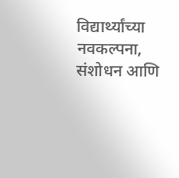विद्यार्थ्यांच्या नवकल्पना, संशोधन आणि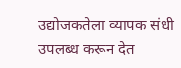उद्योजकतेला व्यापक संधी उपलब्ध करून देत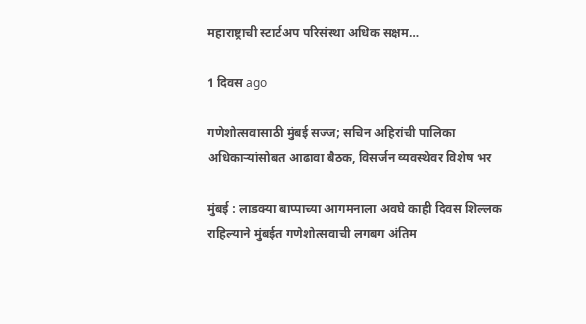महाराष्ट्राची स्टार्टअप परिसंस्था अधिक सक्षम…

1 दिवस ago

गणेशोत्सवासाठी मुंबई सज्ज; सचिन अहिरांची पालिका अधिकाऱ्यांसोबत आढावा बैठक, विसर्जन व्यवस्थेवर विशेष भर

मुंबई : लाडक्या बाप्पाच्या आगमनाला अवघे काही दिवस शिल्लक राहिल्याने मुंबईत गणेशोत्सवाची लगबग अंतिम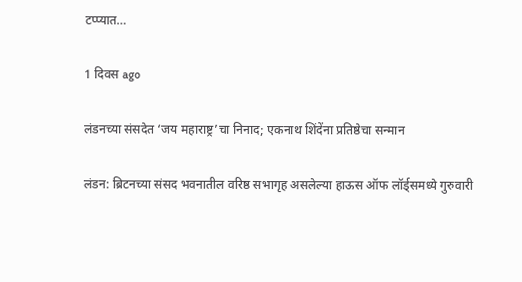टप्प्यात…

1 दिवस ago

लंडनच्या संसदेत ‘जय महाराष्ट्र’चा निनाद; एकनाथ शिंदेंना प्रतिष्ठेचा सन्मान

लंडन: ब्रिटनच्या संसद भवनातील वरिष्ठ सभागृह असलेल्या हाऊस ऑफ लॉर्ड्समध्ये गुरुवारी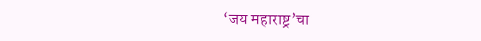‘जय महाराष्ट्र’चा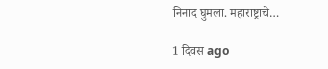निनाद घुमला. महाराष्ट्राचे…

1 दिवस ago